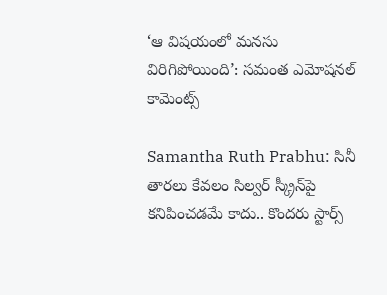‘ఆ విషయంలో మనసు విరిగిపోయింది’: సమంత ఎమోషనల్ కామెంట్స్

Samantha Ruth Prabhu: సినీ తారలు కేవలం సిల్వర్ స్క్రీన్‌పై కనిపించడమే కాదు.. కొందరు స్టార్స్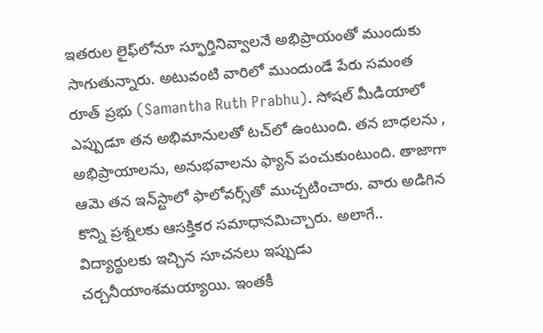ఇతరుల లైఫ్‌లోనూ స్ఫూర్తినివ్వాలనే అభిప్రాయంతో ముందుకు సాగుతున్నారు. అటువంటి వారిలో ముందుండే పేరు సమంత రూత్ ప్రభు (Samantha Ruth Prabhu). సోషల్‌ మీడియాలో ఎప్పుడూ తన అభిమానులతో టచ్‌లో ఉంటుంది. తన బాధలను , అభిప్రాయాలను, అనుభవాలను ఫ్యాన్ పంచుకుంటుంది. తాజాగా ఆమె తన ఇన్‌స్టాలో ఫాలోవర్స్‌తో ముచ్చటించారు. వారు అడిగిన కొన్ని ప్రశ్నలకు ఆసక్తికర సమాధానమిచ్చారు. అలాగే.. విద్యార్థులకు ఇచ్చిన సూచనలు ఇప్పుడు చర్చనీయాంశమయ్యాయి. ఇంతకీ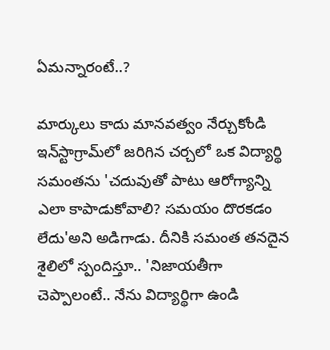ఏమన్నారంటే..?

మార్కులు కాదు మానవత్వం నేర్చుకోండి
ఇన్‌స్టాగ్రామ్‌లో జరిగిన చర్చలో ఒక విద్యార్థి సమంతను 'చదువుతో పాటు ఆరోగ్యాన్ని ఎలా కాపాడుకోవాలి? సమయం దొరకడం లేదు'అని అడిగాడు. దీనికి సమంత తనదైన శైలిలో స్పందిస్తూ.. 'నిజాయతీగా చెప్పాలంటే.. నేను విద్యార్థిగా ఉండి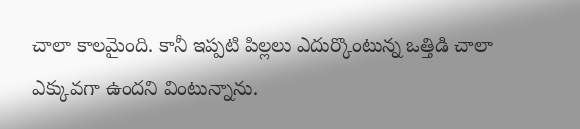చాలా కాలమైంది. కానీ ఇప్పటి పిల్లలు ఎదుర్కొంటున్న ఒత్తిడి చాలా ఎక్కువగా ఉందని వింటున్నాను.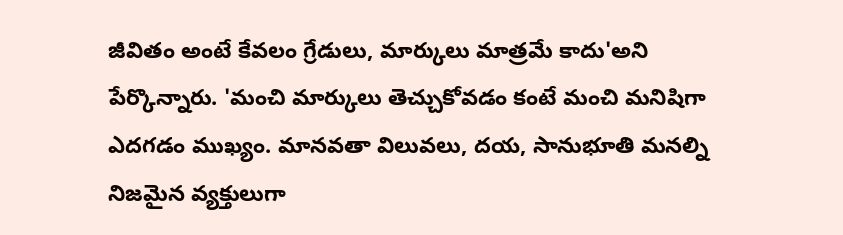జీవితం అంటే కేవలం గ్రేడులు, మార్కులు మాత్రమే కాదు'అని పేర్కొన్నారు. 'మంచి మార్కులు తెచ్చుకోవడం కంటే మంచి మనిషిగా ఎదగడం ముఖ్యం. మానవతా విలువలు, దయ, సానుభూతి మనల్ని నిజమైన వ్యక్తులుగా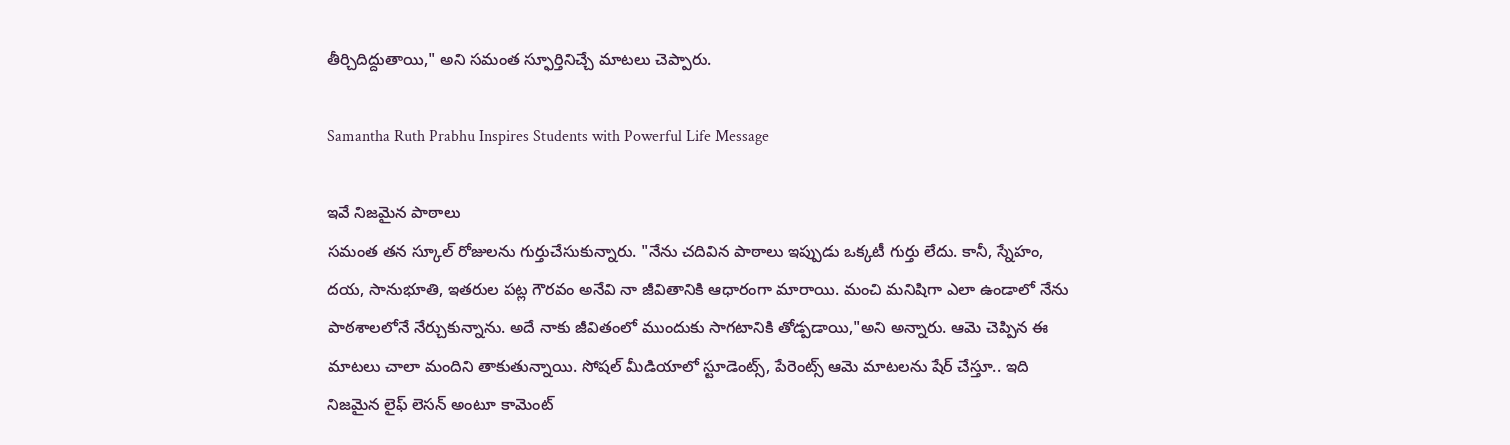తీర్చిదిద్దుతాయి," అని సమంత స్ఫూర్తినిచ్చే మాటలు చెప్పారు.

Samantha Ruth Prabhu Inspires Students with Powerful Life Message

ఇవే నిజమైన పాఠాలు
సమంత తన స్కూల్ రోజులను గుర్తుచేసుకున్నారు. "నేను చదివిన పాఠాలు ఇప్పుడు ఒక్కటీ గుర్తు లేదు. కానీ, స్నేహం, దయ, సానుభూతి, ఇతరుల పట్ల గౌరవం అనేవి నా జీవితానికి ఆధారంగా మారాయి. మంచి మనిషిగా ఎలా ఉండాలో నేను పాఠశాలలోనే నేర్చుకున్నాను. అదే నాకు జీవితంలో ముందుకు సాగటానికి తోడ్పడాయి,"అని అన్నారు. ఆమె చెప్పిన ఈ మాటలు చాలా మందిని తాకుతున్నాయి. సోషల్ మీడియాలో స్టూడెంట్స్, పేరెంట్స్ ఆమె మాటలను షేర్ చేస్తూ.. ఇది నిజమైన లైఫ్ లెసన్ అంటూ కామెంట్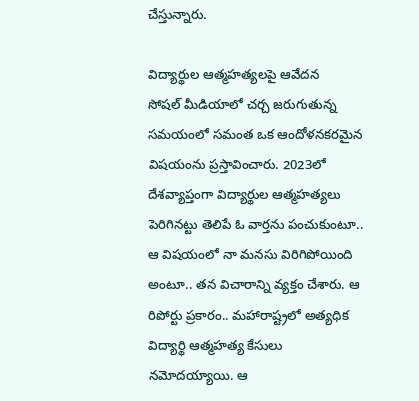చేస్తున్నారు.

విద్యార్థుల ఆత్మహత్యలపై ఆవేదన
సోషల్ మీడియాలో చర్చ జరుగుతున్న సమయంలో సమంత ఒక ఆందోళనకరమైన విషయంను ప్రస్తావించారు. 2023లో దేశవ్యాప్తంగా విద్యార్థుల ఆత్మహత్యలు పెరిగినట్టు తెలిపే ఓ వార్తను పంచుకుంటూ.. ఆ విషయంలో నా మనసు విరిగిపోయింది అంటూ.. తన విచారాన్ని వ్యక్తం చేశారు. ఆ రిపోర్టు ప్రకారం.. మహారాష్ట్రలో అత్యధిక విద్యార్థి ఆత్మహత్య కేసులు నమోదయ్యాయి. ఆ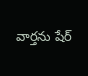వార్తను షేర్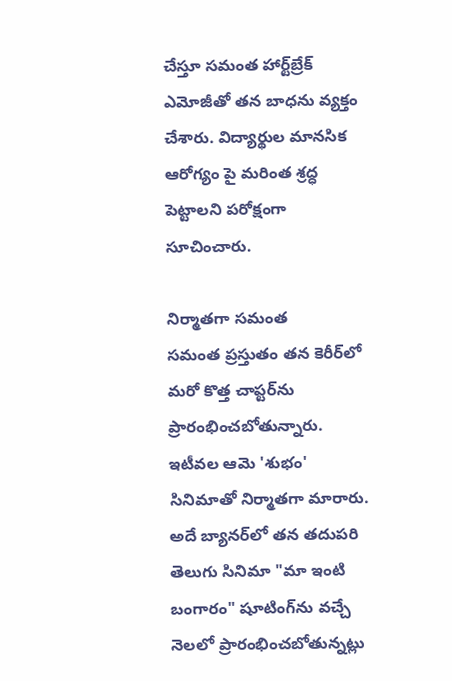చేస్తూ సమంత హార్ట్‌బ్రేక్ ఎమోజీతో తన బాధను వ్యక్తం చేశారు. విద్యార్థుల మానసిక ఆరోగ్యం పై మరింత శ్రద్ధ పెట్టాలని పరోక్షంగా సూచించారు.

నిర్మాతగా సమంత
సమంత ప్రస్తుతం తన కెరీర్‌లో మరో కొత్త చాప్టర్‌ను ప్రారంభించబోతున్నారు. ఇటీవల ఆమె 'శుభం' సినిమాతో నిర్మాతగా మారారు. అదే బ్యానర్‌లో తన తదుపరి తెలుగు సినిమా "మా ఇంటి బంగారం" షూటింగ్‌ను వచ్చే నెలలో ప్రారంభించబోతున్నట్లు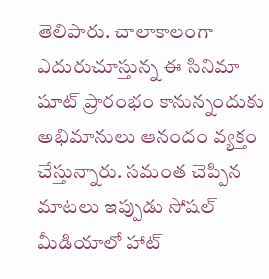తెలిపారు. చాలాకాలంగా ఎదురుచూస్తున్న ఈ సినిమా షూట్‌ ప్రారంభం కానున్నందుకు అభిమానులు ఆనందం వ్యక్తం చేస్తున్నారు. సమంత చెప్పిన మాటలు ఇప్పుడు సోషల్ మీడియాలో హాట్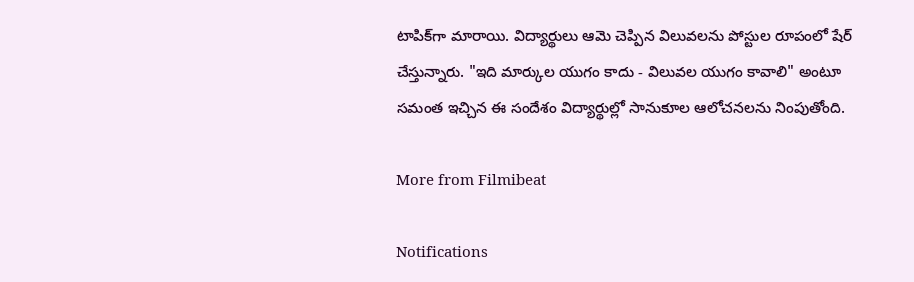టాపిక్‌గా మారాయి. విద్యార్థులు ఆమె చెప్పిన విలువలను పోస్టుల రూపంలో షేర్ చేస్తున్నారు. "ఇది మార్కుల యుగం కాదు - విలువల యుగం కావాలి" అంటూ సమంత ఇచ్చిన ఈ సందేశం విద్యార్థుల్లో సానుకూల ఆలోచనలను నింపుతోంది.

More from Filmibeat

Notifications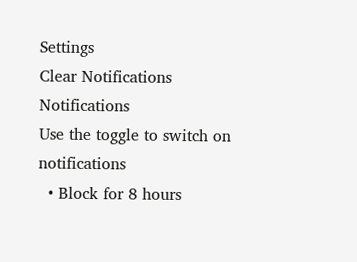Settings
Clear Notifications
Notifications
Use the toggle to switch on notifications
  • Block for 8 hours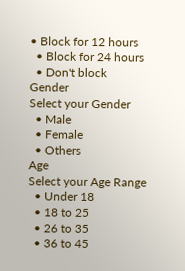• Block for 12 hours
  • Block for 24 hours
  • Don't block
Gender
Select your Gender
  • Male
  • Female
  • Others
Age
Select your Age Range
  • Under 18
  • 18 to 25
  • 26 to 35
  • 36 to 45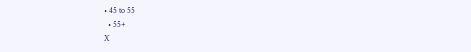• 45 to 55
  • 55+
X